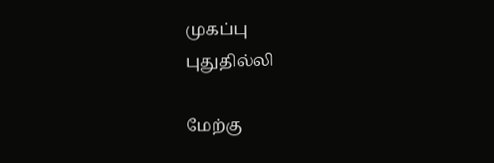முகப்பு
புதுதில்லி

மேற்கு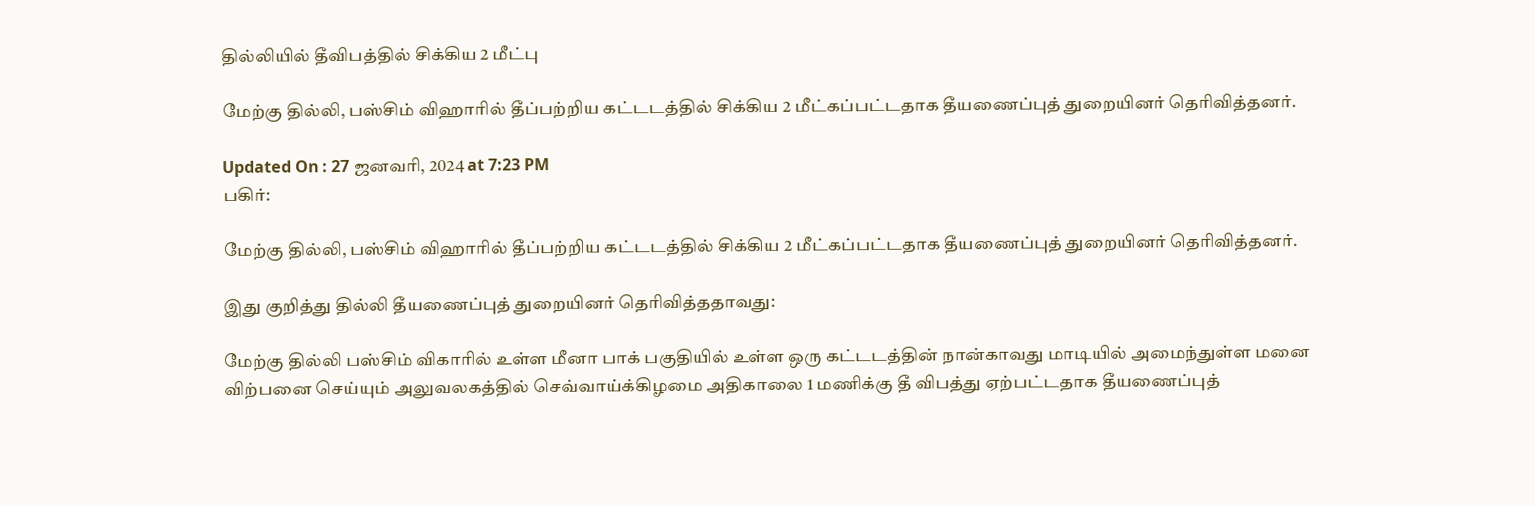தில்லியில் தீவிபத்தில் சிக்கிய 2 மீட்பு

மேற்கு தில்லி, பஸ்சிம் விஹாரில் தீப்பற்றிய கட்டடத்தில் சிக்கிய 2 மீட்கப்பட்டதாக தீயணைப்புத் துறையினர் தெரிவித்தனர்.

Updated On : 27 ஜனவரி, 2024 at 7:23 PM
பகிர்:

மேற்கு தில்லி, பஸ்சிம் விஹாரில் தீப்பற்றிய கட்டடத்தில் சிக்கிய 2 மீட்கப்பட்டதாக தீயணைப்புத் துறையினர் தெரிவித்தனர்.

இது குறித்து தில்லி தீயணைப்புத் துறையினர் தெரிவித்ததாவது:

மேற்கு தில்லி பஸ்சிம் விகாரில் உள்ள மீனா பாக் பகுதியில் உள்ள ஒரு கட்டடத்தின் நான்காவது மாடியில் அமைந்துள்ள மனை விற்பனை செய்யும் அலுவலகத்தில் செவ்வாய்க்கிழமை அதிகாலை 1 மணிக்கு தீ விபத்து ஏற்பட்டதாக தீயணைப்புத்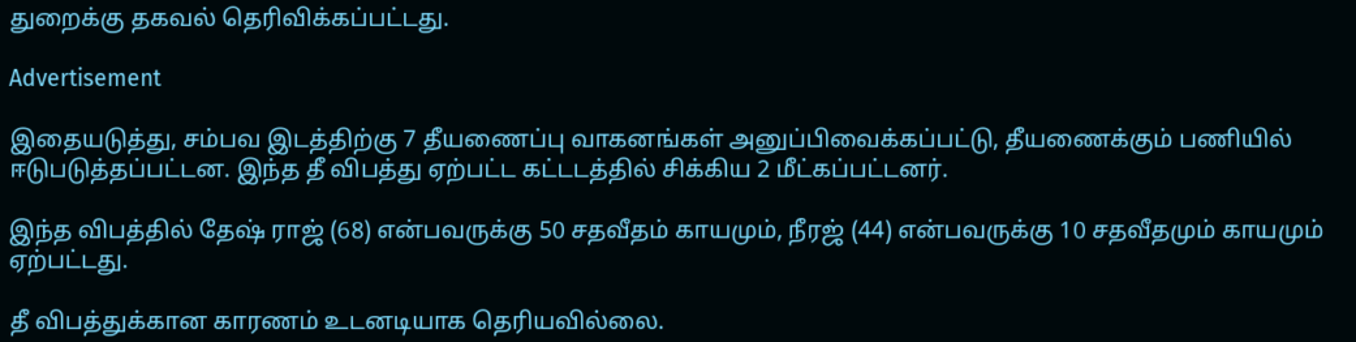துறைக்கு தகவல் தெரிவிக்கப்பட்டது.

Advertisement

இதையடுத்து, சம்பவ இடத்திற்கு 7 தீயணைப்பு வாகனங்கள் அனுப்பிவைக்கப்பட்டு, தீயணைக்கும் பணியில் ஈடுபடுத்தப்பட்டன. இந்த தீ விபத்து ஏற்பட்ட கட்டடத்தில் சிக்கிய 2 மீட்கப்பட்டனர்.

இந்த விபத்தில் தேஷ் ராஜ் (68) என்பவருக்கு 50 சதவீதம் காயமும், நீரஜ் (44) என்பவருக்கு 10 சதவீதமும் காயமும் ஏற்பட்டது.

தீ விபத்துக்கான காரணம் உடனடியாக தெரியவில்லை.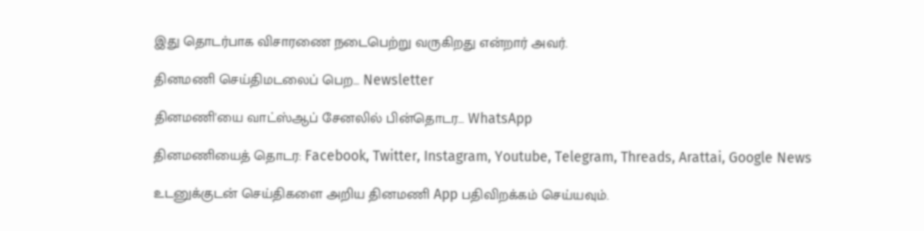இது தொடர்பாக விசாரணை நடைபெற்று வருகிறது என்றார் அவர்.

தினமணி செய்திமடலைப் பெற... Newsletter

தினமணி'யை வாட்ஸ்ஆப் சேனலில் பின்தொடர... WhatsApp

தினமணியைத் தொடர: Facebook, Twitter, Instagram, Youtube, Telegram, Threads, Arattai, Google News

உடனுக்குடன் செய்திகளை அறிய தினமணி App பதிவிறக்கம் செய்யவும்.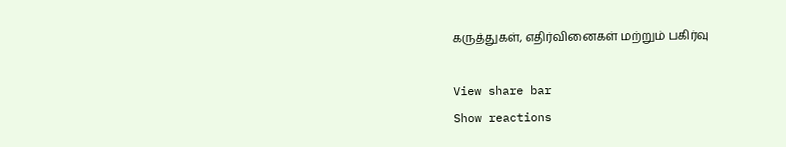கருத்துகள், எதிர்வினைகள் மற்றும் பகிர்வு

View share bar
Show reactions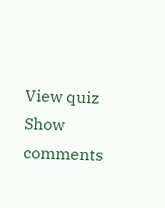View quiz
Show comments